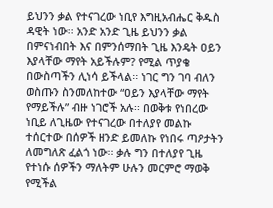ይህንን ቃል የተናገረው ነቢየ እግዚአብሔር ቅዱስ ዳዊት ነው፡፡ አንድ አንድ ጊዜ ይህንን ቃል በምናነብበት እና በምንሰማበት ጊዜ እንዴት ዐይን እያላቸው ማየት አይችሉም? የሚል ጥያቄ በውስጣችን ሊነሳ ይችላል፡፡ ነገር ግን ገባ ብለን ወስጡን ስንመለከተው “ዐይን እያላቸው ማየት የማይችሉ” ብዙ ነገሮች አሉ፡፡ በወቅቱ የነበረው ነቢይ ለጊዜው የተናገረው በተለያየ መልኩ ተሰርተው በሰዎች ዘንድ ይመለኩ የነበሩ ጣዖታትን ለመግለጽ ፈልጎ ነው፡፡ ቃሉ ግን በተለያየ ጊዜ የተነሱ ሰዎችን ማለትም ሁሉን መርምሮ ማወቅ የሚችል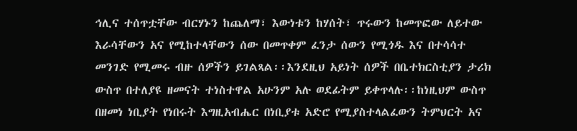ኅሊና ተሰጥቷቸው ብርሃኑን ከጨለማ፣ እውነቱን ከሃሰት፣ ጥሩውን ከመጥፎው ለይተው እራሳቸውን አና የሚከተላቸውን ሰው በመጥቀም ፈንታ ሰውን የሚጎዱ እና በተሳሳተ መንገድ የሚመሩ ብዙ ሰዎችን ይገልጻል፡፡እንደዚህ አይነት ሰዎች በቤተክርስቲያን ታሪክ ውስጥ በተለያዩ ዘመናት ተነስተዋል አሁንም አሉ ወደፊትም ይቀጥላሉ፡፡ከነዚህም ውስጥ በዘመነ ነቢያት የነበሩት እግዚአብሔር በነቢያቱ አድሮ የሚያስተላልፈውን ትምህርት አና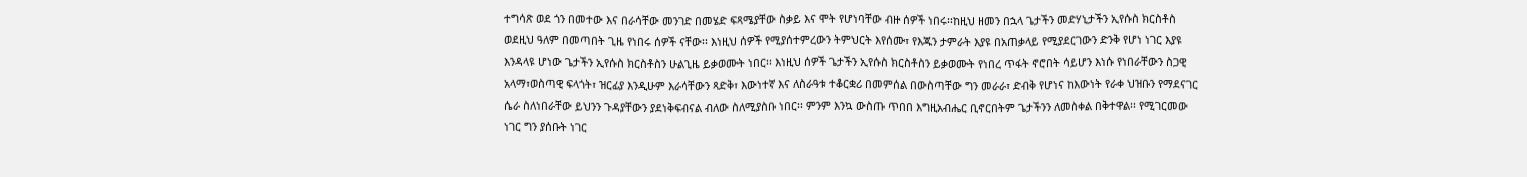ተግሳጽ ወደ ጎን በመተው እና በራሳቸው መንገድ በመሄድ ፍጻሜያቸው ስቃይ እና ሞት የሆነባቸው ብዙ ሰዎች ነበሩ፡፡ከዚህ ዘመን በኋላ ጌታችን መድሃኒታችን ኢየሱስ ክርስቶስ ወደዚህ ዓለም በመጣበት ጊዜ የነበሩ ሰዎች ናቸው፡፡ እነዚህ ሰዎች የሚያሰተምረውን ትምህርት እየሰሙ፣ የእጁን ታምራት እያዩ በአጠቃላይ የሚያደርገውን ድንቅ የሆነ ነገር እያዩ እንዳላዩ ሆነው ጌታችን ኢየሱስ ክርስቶስን ሁልጊዜ ይቃወሙት ነበር፡፡ እነዚህ ሰዎች ጌታችን ኢየሱስ ክርስቶስን ይቃወሙት የነበረ ጥፋት ኖሮበት ሳይሆን እነሱ የነበራቸውን ስጋዊ አላማ፣ወስጣዊ ፍላጎት፣ ዝርፊያ እንዲሁም እራሳቸውን ጻድቅ፣ እውነተኛ እና ለስራዓቱ ተቆርቋሪ በመምሰል በውስጣቸው ግን መራራ፣ ድብቅ የሆነና ከእውነት የራቀ ህዝቡን የማደናገር ሴራ ስለነበራቸው ይህንን ጉዳያቸውን ያደነቅፍብናል ብለው ስለሚያስቡ ነበር፡፡ ምንም እንኳ ውስጡ ጥበበ እግዚአብሔር ቢኖርበትም ጌታችንን ለመስቀል በቅተዋል፡፡ የሚገርመው ነገር ግን ያሰቡት ነገር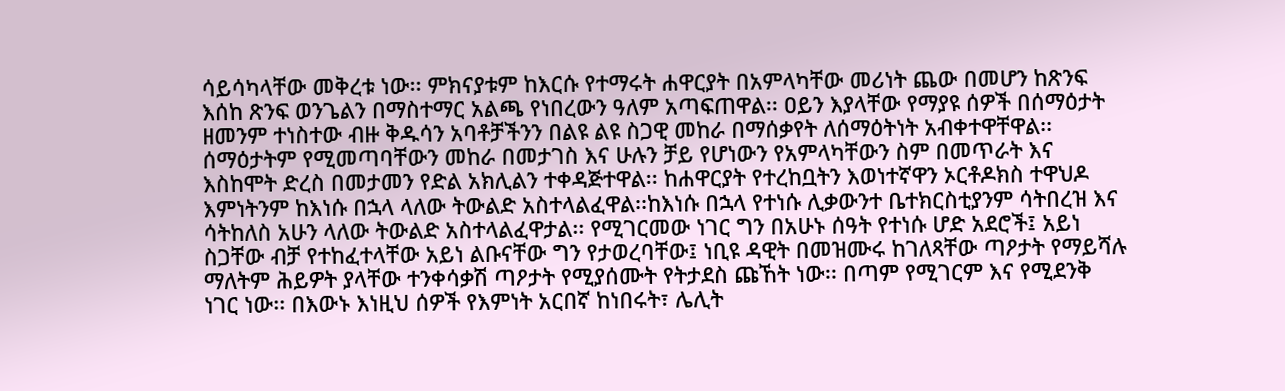ሳይሳካላቸው መቅረቱ ነው፡፡ ምክናያቱም ከእርሱ የተማሩት ሐዋርያት በአምላካቸው መሪነት ጨው በመሆን ከጽንፍ እሰከ ጽንፍ ወንጌልን በማስተማር አልጫ የነበረውን ዓለም አጣፍጠዋል፡፡ ዐይን እያላቸው የማያዩ ሰዎች በሰማዕታት ዘመንም ተነስተው ብዙ ቅዱሳን አባቶቻችንን በልዩ ልዩ ስጋዊ መከራ በማሰቃየት ለሰማዕትነት አብቀተዋቸዋል፡፡ ሰማዕታትም የሚመጣባቸውን መከራ በመታገስ እና ሁሉን ቻይ የሆነውን የአምላካቸውን ስም በመጥራት እና እስከሞት ድረስ በመታመን የድል አክሊልን ተቀዳጅተዋል፡፡ ከሐዋርያት የተረከቧትን እወነተኛዋን ኦርቶዶክስ ተዋህዶ እምነትንም ከእነሱ በኋላ ላለው ትውልድ አስተላልፈዋል፡፡ከእነሱ በኋላ የተነሱ ሊቃውንተ ቤተክርስቲያንም ሳትበረዝ እና ሳትከለስ አሁን ላለው ትውልድ አስተላልፈዋታል፡፡ የሚገርመው ነገር ግን በአሁኑ ሰዓት የተነሱ ሆድ አደሮች፤ አይነ ስጋቸው ብቻ የተከፈተላቸው አይነ ልቡናቸው ግን የታወረባቸው፤ ነቢዩ ዳዊት በመዝሙሩ ከገለጻቸው ጣዖታት የማይሻሉ ማለትም ሕይዎት ያላቸው ተንቀሳቃሽ ጣዖታት የሚያሰሙት የትታደስ ጩኸት ነው፡፡ በጣም የሚገርም እና የሚደንቅ ነገር ነው፡፡ በእውኑ እነዚህ ሰዎች የእምነት አርበኛ ከነበሩት፣ ሌሊት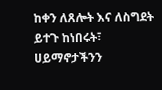ከቀን ለጸሎት እና ለስግደት ይተጉ ከነበሩት፣ ሀይማኖታችንን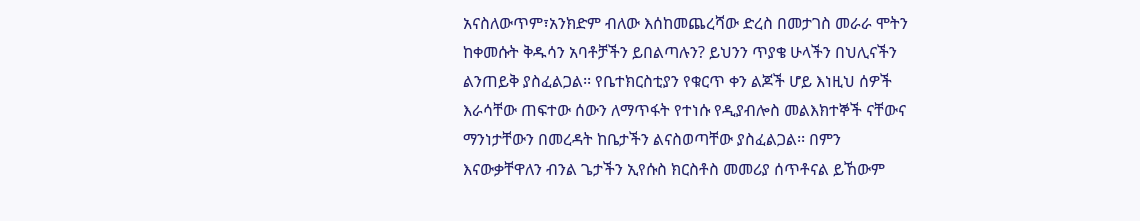አናስለውጥም፣አንክድም ብለው እሰከመጨረሻው ድረስ በመታገስ መራራ ሞትን ከቀመሱት ቅዱሳን አባቶቻችን ይበልጣሉን? ይህንን ጥያቄ ሁላችን በህሊናችን ልንጠይቅ ያስፈልጋል፡፡ የቤተክርስቲያን የቁርጥ ቀን ልጆች ሆይ እነዚህ ሰዎች እራሳቸው ጠፍተው ሰውን ለማጥፋት የተነሱ የዲያብሎስ መልእክተኞች ናቸውና ማንነታቸውን በመረዳት ከቤታችን ልናስወጣቸው ያስፈልጋል፡፡ በምን እናውቃቸዋለን ብንል ጌታችን ኢየሱስ ክርስቶስ መመሪያ ሰጥቶናል ይኸውም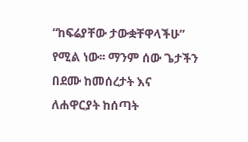“ከፍሬያቸው ታውቋቸዋላችሁ” የሚል ነው፡፡ ማንም ሰው ጌታችን በደሙ ከመሰረታት እና ለሐዋርያት ከሰጣት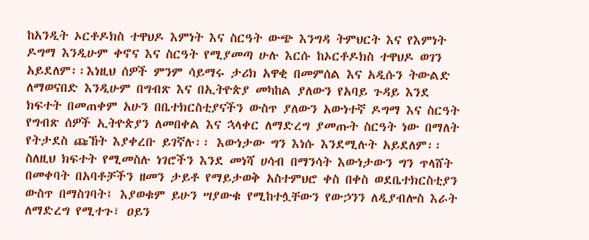ከአንዲት ኦርቶዶክስ ተዋህዶ እምነት እና ስርዓት ውጭ እንግዳ ትምህርት እና የእምነት ዶግማ እንዲሁም ቀኖና እና ስርዓት የሚያመጣ ሁሉ እርሱ ከኦርቶዶክስ ተዋህዶ ወገን አይደለም፡፡እነዚህ ሰዎች ምንም ሳይማሩ ታሪክ አዋቂ በመምሰል እና አዲሱን ትውልድ ለማወናበድ እንዲሁም በግብጽ እና በኢትዮጵያ መካከል ያለውን የአባይ ጉዳይ እንደ ክፍተት በመጠቀም አሁን በቤተክርስቲያናችን ውስጥ ያለውን አውነተኛ ዶግማ እና ስርዓት የግብጽ ሰዎች ኢትዮጵያን ለመበቀል እና ኋላቀር ለማድረግ ያመጡት ስርዓት ነው በማለት የትታደስ ጩኸት እያቀረቡ ይገኛሉ፡፡ እውነታው ግን እነሱ እንደሚሉት አይደለም፡፡ ስለዚህ ክፍተት የሚመስሉ ነገሮችን እንደ መነሻ ሀሳብ በማንሳት እውነታውን ግን ጥላሸት በመቀባት በአባቶቻችን ዘመን ታይቶ የማይታወቅ አስተምህሮ ቀስ በቀስ ወደቤተክርስቲያን ውስጥ በማስገባት፤ እያወቁም ይሁን ሣያውቁ የሚከተሏቸውን የውኃንን ለዲያብሎስ እራት ለማድረግ የሚተጉ፣ ዐይን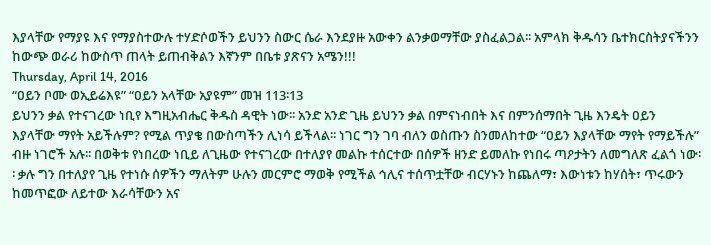እያላቸው የማያዩ እና የማያስተውሉ ተሃድሶወችን ይህንን ስውር ሴራ እንደያዙ አውቀን ልንቃወማቸው ያስፈልጋል፡፡ አምላክ ቅዱሳን ቤተክርስትያናችንን ከውጭ ወራሪ ከውስጥ ጠላት ይጠብቅልን እኛንም በቤቱ ያጽናን አሜን!!!
Thursday, April 14, 2016
“ዐይን ቦሙ ወኢይሬእዩ” “ዐይን አላቸው አያዩም” መዝ 113፡13
ይህንን ቃል የተናገረው ነቢየ እግዚአብሔር ቅዱስ ዳዊት ነው፡፡ አንድ አንድ ጊዜ ይህንን ቃል በምናነብበት እና በምንሰማበት ጊዜ እንዴት ዐይን እያላቸው ማየት አይችሉም? የሚል ጥያቄ በውስጣችን ሊነሳ ይችላል፡፡ ነገር ግን ገባ ብለን ወስጡን ስንመለከተው “ዐይን እያላቸው ማየት የማይችሉ” ብዙ ነገሮች አሉ፡፡ በወቅቱ የነበረው ነቢይ ለጊዜው የተናገረው በተለያየ መልኩ ተሰርተው በሰዎች ዘንድ ይመለኩ የነበሩ ጣዖታትን ለመግለጽ ፈልጎ ነው፡፡ ቃሉ ግን በተለያየ ጊዜ የተነሱ ሰዎችን ማለትም ሁሉን መርምሮ ማወቅ የሚችል ኅሊና ተሰጥቷቸው ብርሃኑን ከጨለማ፣ እውነቱን ከሃሰት፣ ጥሩውን ከመጥፎው ለይተው እራሳቸውን አና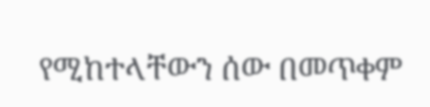የሚከተላቸውን ሰው በመጥቀም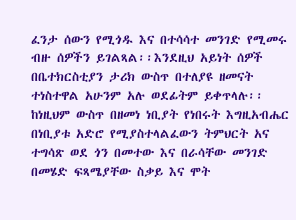ፈንታ ሰውን የሚጎዱ እና በተሳሳተ መንገድ የሚመሩ ብዙ ሰዎችን ይገልጻል፡፡እንደዚህ አይነት ሰዎች በቤተክርስቲያን ታሪክ ውስጥ በተለያዩ ዘመናት ተነስተዋል አሁንም አሉ ወደፊትም ይቀጥላሉ፡፡ከነዚህም ውስጥ በዘመነ ነቢያት የነበሩት እግዚአብሔር በነቢያቱ አድሮ የሚያስተላልፈውን ትምህርት አና ተግሳጽ ወደ ጎን በመተው እና በራሳቸው መንገድ በመሄድ ፍጻሜያቸው ስቃይ እና ሞት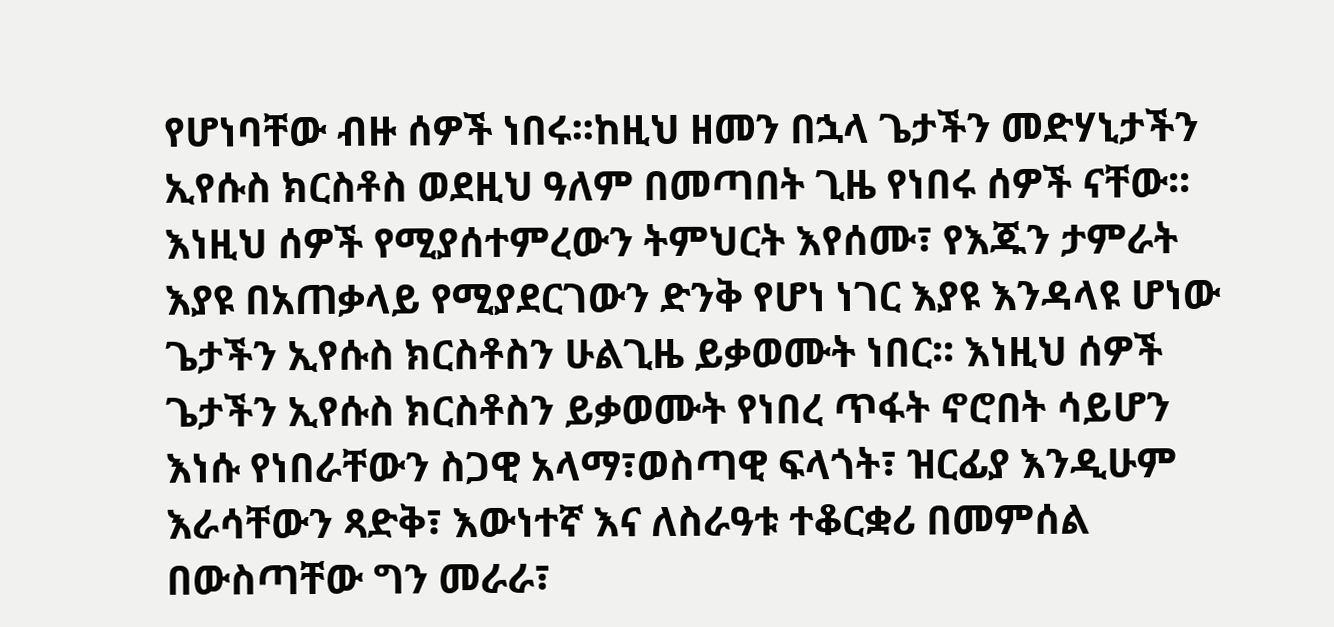የሆነባቸው ብዙ ሰዎች ነበሩ፡፡ከዚህ ዘመን በኋላ ጌታችን መድሃኒታችን ኢየሱስ ክርስቶስ ወደዚህ ዓለም በመጣበት ጊዜ የነበሩ ሰዎች ናቸው፡፡ እነዚህ ሰዎች የሚያሰተምረውን ትምህርት እየሰሙ፣ የእጁን ታምራት እያዩ በአጠቃላይ የሚያደርገውን ድንቅ የሆነ ነገር እያዩ እንዳላዩ ሆነው ጌታችን ኢየሱስ ክርስቶስን ሁልጊዜ ይቃወሙት ነበር፡፡ እነዚህ ሰዎች ጌታችን ኢየሱስ ክርስቶስን ይቃወሙት የነበረ ጥፋት ኖሮበት ሳይሆን እነሱ የነበራቸውን ስጋዊ አላማ፣ወስጣዊ ፍላጎት፣ ዝርፊያ እንዲሁም እራሳቸውን ጻድቅ፣ እውነተኛ እና ለስራዓቱ ተቆርቋሪ በመምሰል በውስጣቸው ግን መራራ፣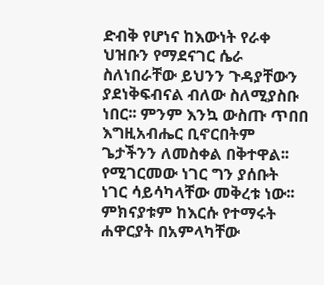ድብቅ የሆነና ከእውነት የራቀ ህዝቡን የማደናገር ሴራ ስለነበራቸው ይህንን ጉዳያቸውን ያደነቅፍብናል ብለው ስለሚያስቡ ነበር፡፡ ምንም እንኳ ውስጡ ጥበበ እግዚአብሔር ቢኖርበትም ጌታችንን ለመስቀል በቅተዋል፡፡ የሚገርመው ነገር ግን ያሰቡት ነገር ሳይሳካላቸው መቅረቱ ነው፡፡ ምክናያቱም ከእርሱ የተማሩት ሐዋርያት በአምላካቸው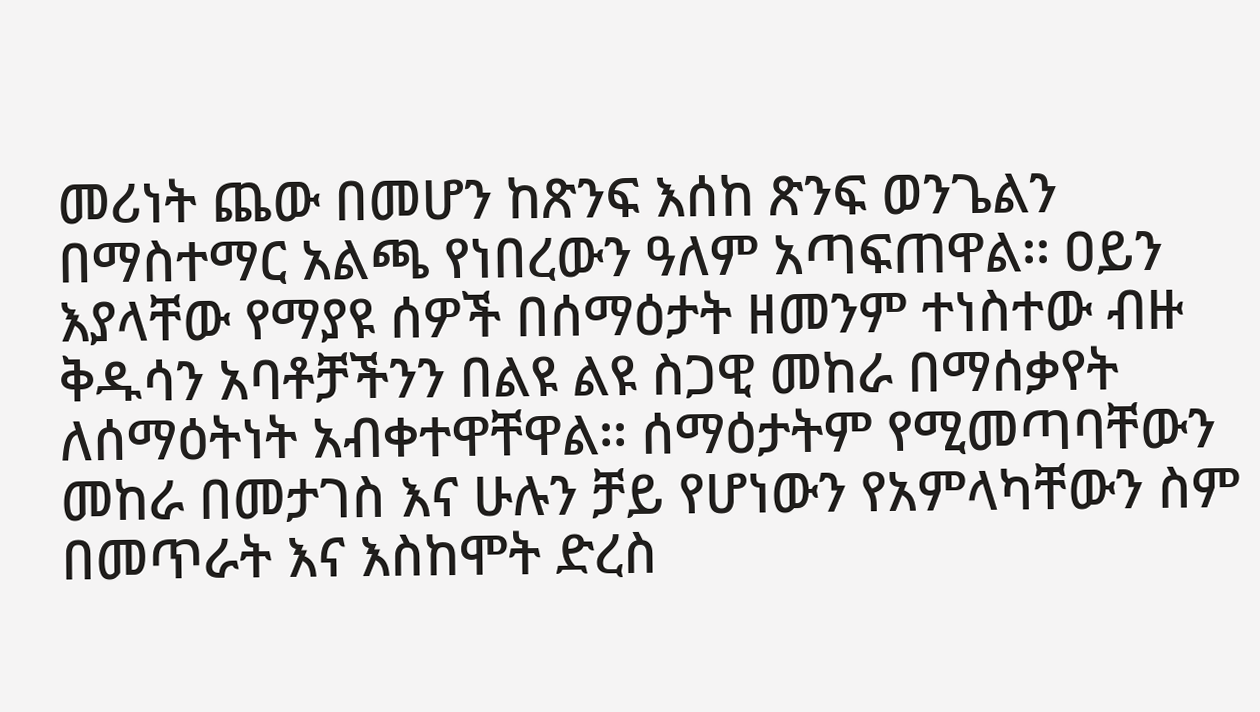መሪነት ጨው በመሆን ከጽንፍ እሰከ ጽንፍ ወንጌልን በማስተማር አልጫ የነበረውን ዓለም አጣፍጠዋል፡፡ ዐይን እያላቸው የማያዩ ሰዎች በሰማዕታት ዘመንም ተነስተው ብዙ ቅዱሳን አባቶቻችንን በልዩ ልዩ ስጋዊ መከራ በማሰቃየት ለሰማዕትነት አብቀተዋቸዋል፡፡ ሰማዕታትም የሚመጣባቸውን መከራ በመታገስ እና ሁሉን ቻይ የሆነውን የአምላካቸውን ስም በመጥራት እና እስከሞት ድረስ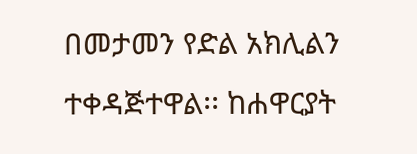በመታመን የድል አክሊልን ተቀዳጅተዋል፡፡ ከሐዋርያት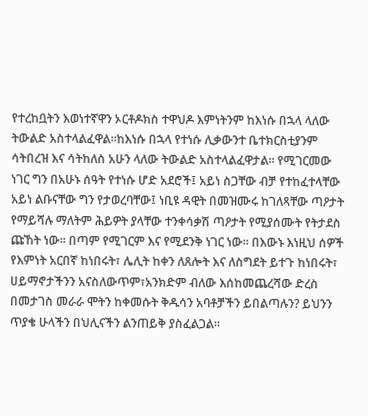የተረከቧትን እወነተኛዋን ኦርቶዶክስ ተዋህዶ እምነትንም ከእነሱ በኋላ ላለው ትውልድ አስተላልፈዋል፡፡ከእነሱ በኋላ የተነሱ ሊቃውንተ ቤተክርስቲያንም ሳትበረዝ እና ሳትከለስ አሁን ላለው ትውልድ አስተላልፈዋታል፡፡ የሚገርመው ነገር ግን በአሁኑ ሰዓት የተነሱ ሆድ አደሮች፤ አይነ ስጋቸው ብቻ የተከፈተላቸው አይነ ልቡናቸው ግን የታወረባቸው፤ ነቢዩ ዳዊት በመዝሙሩ ከገለጻቸው ጣዖታት የማይሻሉ ማለትም ሕይዎት ያላቸው ተንቀሳቃሽ ጣዖታት የሚያሰሙት የትታደስ ጩኸት ነው፡፡ በጣም የሚገርም እና የሚደንቅ ነገር ነው፡፡ በእውኑ እነዚህ ሰዎች የእምነት አርበኛ ከነበሩት፣ ሌሊት ከቀን ለጸሎት እና ለስግደት ይተጉ ከነበሩት፣ ሀይማኖታችንን አናስለውጥም፣አንክድም ብለው እሰከመጨረሻው ድረስ በመታገስ መራራ ሞትን ከቀመሱት ቅዱሳን አባቶቻችን ይበልጣሉን? ይህንን ጥያቄ ሁላችን በህሊናችን ልንጠይቅ ያስፈልጋል፡፡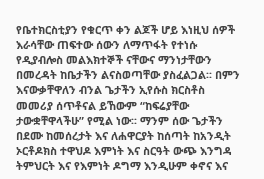የቤተክርስቲያን የቁርጥ ቀን ልጆች ሆይ እነዚህ ሰዎች እራሳቸው ጠፍተው ሰውን ለማጥፋት የተነሱ የዲያብሎስ መልእክተኞች ናቸውና ማንነታቸውን በመረዳት ከቤታችን ልናስወጣቸው ያስፈልጋል፡፡ በምን እናውቃቸዋለን ብንል ጌታችን ኢየሱስ ክርስቶስ መመሪያ ሰጥቶናል ይኸውም “ከፍሬያቸው ታውቋቸዋላችሁ” የሚል ነው፡፡ ማንም ሰው ጌታችን በደሙ ከመሰረታት እና ለሐዋርያት ከሰጣት ከአንዲት ኦርቶዶክስ ተዋህዶ እምነት እና ስርዓት ውጭ እንግዳ ትምህርት እና የእምነት ዶግማ እንዲሁም ቀኖና እና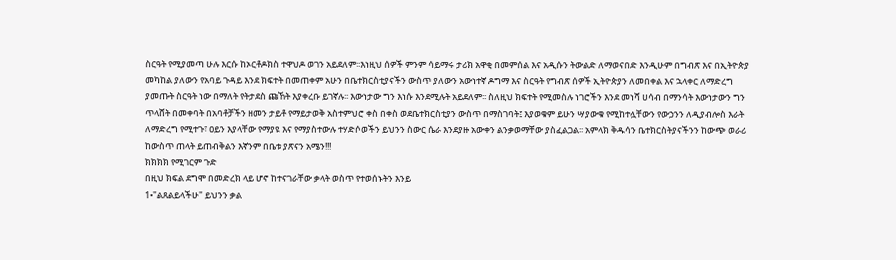ስርዓት የሚያመጣ ሁሉ እርሱ ከኦርቶዶክስ ተዋህዶ ወገን አይደለም፡፡እነዚህ ሰዎች ምንም ሳይማሩ ታሪክ አዋቂ በመምሰል እና አዲሱን ትውልድ ለማወናበድ እንዲሁም በግብጽ እና በኢትዮጵያ መካከል ያለውን የአባይ ጉዳይ እንደ ክፍተት በመጠቀም አሁን በቤተክርስቲያናችን ውስጥ ያለውን አውነተኛ ዶግማ እና ስርዓት የግብጽ ሰዎች ኢትዮጵያን ለመበቀል እና ኋላቀር ለማድረግ ያመጡት ስርዓት ነው በማለት የትታደስ ጩኸት እያቀረቡ ይገኛሉ፡፡ እውነታው ግን እነሱ እንደሚሉት አይደለም፡፡ ስለዚህ ክፍተት የሚመስሉ ነገሮችን እንደ መነሻ ሀሳብ በማንሳት እውነታውን ግን ጥላሸት በመቀባት በአባቶቻችን ዘመን ታይቶ የማይታወቅ አስተምህሮ ቀስ በቀስ ወደቤተክርስቲያን ውስጥ በማስገባት፤ እያወቁም ይሁን ሣያውቁ የሚከተሏቸውን የውኃንን ለዲያብሎስ እራት ለማድረግ የሚተጉ፣ ዐይን እያላቸው የማያዩ እና የማያስተውሉ ተሃድሶወችን ይህንን ስውር ሴራ እንደያዙ አውቀን ልንቃወማቸው ያስፈልጋል፡፡ አምላክ ቅዱሳን ቤተክርስትያናችንን ከውጭ ወራሪ ከውስጥ ጠላት ይጠብቅልን እኛንም በቤቱ ያጽናን አሜን!!!
ክክክክ የሚገርም ጉድ
በዚህ ክፍል ደግሞ በመድረክ ላይ ሆኖ ከተናገራቸው ቃላት ወስጥ የተወሰኑትን እንይ
1•"ልጸልይላችሁ" ይህንን ቃል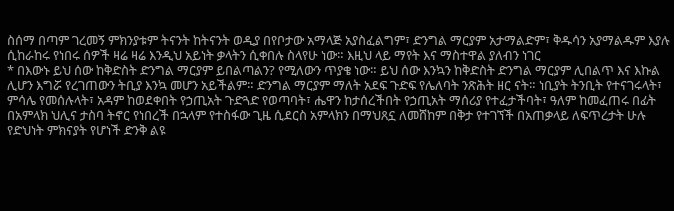ስሰማ በጣም ገረመኝ ምክንያቱም ትናንት ከትናንት ወዲያ በየቦታው አማላጅ አያስፈልግም፣ ድንግል ማርያም አታማልድም፣ ቅዱሳን አያማልዱም እያሉ ሲከራከሩ የነበሩ ሰዎች ዛሬ ዛሬ እንዲህ አይነት ቃላትን ሲቀበሉ ስላየሁ ነው። እዚህ ላይ ማየት እና ማስተዋል ያለብን ነገር
* በእውኑ ይህ ሰው ከቅድስት ድንግል ማርያም ይበልጣልን? የሚለውን ጥያቄ ነው። ይህ ሰው እንኳን ከቅድስት ድንግል ማርያም ሊበልጥ እና እኩል ሊሆን እግሯ የረገጠውን ትቢያ እንኳ መሆን አይችልም። ድንግል ማርያም ማለት አደፍ ጉድፍ የሌለባት ንጽሕት ዘር ናት። ነቢያት ትንቢት የተናገሩላት፣ ምሳሌ የመሰሉላት፣ አዳም ከወደቀበት የኃጢአት ጉድጓድ የወጣባት፣ ሔዋን ከታሰረችበት የኃጢአት ማሰሪያ የተፈታችባት፣ ዓለም ከመፈጠሩ በፊት በአምላክ ህሊና ታስባ ትኖር የነበረች በኋላም የተስፋው ጊዜ ሲደርስ አምላክን በማህጸኗ ለመሸከም በቅታ የተገኘች በአጠቃላይ ለፍጥረታት ሁሉ የድህነት ምክናያት የሆነች ድንቅ ልዩ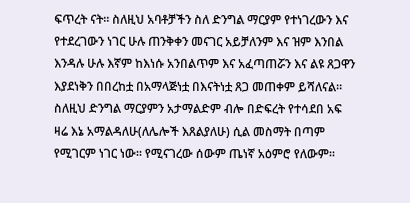ፍጥረት ናት። ስለዚህ አባቶቻችን ስለ ድንግል ማርያም የተነገረውን እና የተደረገውን ነገር ሁሉ ጠንቅቀን መናገር አይቻለንም እና ዝም እንበል እንዳሉ ሁሉ እኛም ከእነሱ አንበልጥም እና አፈጣጠሯን እና ልዩ ጸጋዋን እያደነቅን በበረከቷ በአማላጅነቷ በእናትነቷ ጸጋ መጠቀም ይሻለናል። ስለዚህ ድንግል ማርያምን አታማልድም ብሎ በድፍረት የተሳደበ አፍ ዛሬ እኔ አማልዳለሁ(ለሌሎች እጸልያለሁ) ሲል መስማት በጣም የሚገርም ነገር ነው። የሚናገረው ሰውም ጤነኛ አዕምሮ የለውም።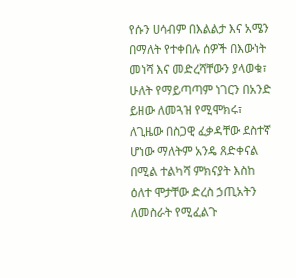የሱን ሀሳብም በእልልታ እና አሜን በማለት የተቀበሉ ሰዎች በእውነት መነሻ እና መድረሻቸውን ያላወቁ፣ ሁለት የማይጣጣም ነገርን በአንድ ይዘው ለመጓዝ የሚሞክሩ፣ ለጊዜው በስጋዊ ፈቃዳቸው ደስተኛ ሆነው ማለትም አንዴ ጸድቀናል በሚል ተልካሻ ምክናያት እስከ ዕለተ ሞታቸው ድረስ ኃጢአትን ለመስራት የሚፈልጉ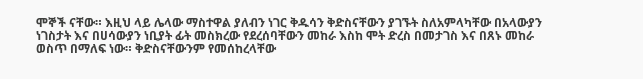ሞኞች ናቸው። እዚህ ላይ ሌላው ማስተዋል ያለብን ነገር ቅዱሳን ቅድስናቸውን ያገኙት ስለአምላካቸው በአላውያን ነገስታት እና በሀሳውያን ነቢያት ፊት መስክረው የደረሰባቸውን መከራ እስከ ሞት ድረስ በመታገስ እና በጸኑ መከራ ወስጥ በማለፍ ነው። ቅድስናቸውንም የመሰከረላቸው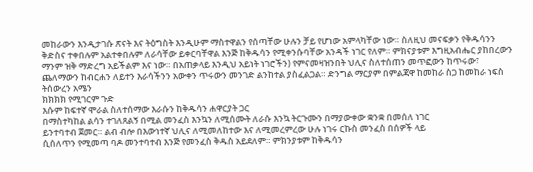መከራውን እንዲታገሱ ጽናት እና ትዕግስት እንዲሁም ማስተዋልን የሰጣቸው ሁሉን ቻይ የሆነው አምላካቸው ነው። ስለዚህ መናፍቃን የቅዱሳንን ቅድስና ተቀበሉም አልተቀበሉም ለራሳቸው ይቀርባቸዋል እንጅ ከቅዱሳን የሚቀንሱባቸው አንዳች ነገር የለም። ምክናያቱም እግዚአብሔር ያከበረውን ማንም ዝቅ ማድረግ አይችልም እና ነው። በአጠቃላይ እንዲህ አይነት ነገሮችን) የምናመዛዝንበት ህሊና ስለተሰጠን መጥፎውን ከጥሩው፣ ጨለማውን ከብርሐን ለይተን እራሳችንን አውቀን ጥሩውን መንገድ ልንከተል ያስፈልጋል። ድንግል ማርያም በምልጃዋ ከመከራ ስጋ ከመከራ ነፍስ ትሰውረን አሜን
ክክክክ የሚገርም ጉድ
እሱም ከፍተኛ ሞራል ስለተሰማው እራሱን ከቅዱሳን ሐዋርያት ጋር
በማስተካከል ልሳን ተገለጸልኝ በሚል መንፈስ እንኳን ለሚሰሙት ለራሱ እንኳ ትርጉሙን በማያውቀው ቋንቋ በመሰለ ነገር
ይንተባተብ ጀመር። ልብ ብሎ በእውነተኛ ህሊና ለሚመለከተው እና ለሚመረምረው ሁሉ ነገሩ ርኩስ መንፈስ በሰዎች ላይ
ሲሰለጥን የሚመጣ ባዶ መንተባተብ እንጅ የመንፈስ ቅዱስ አይደለም። ምክንያቱም ከቅዱሳን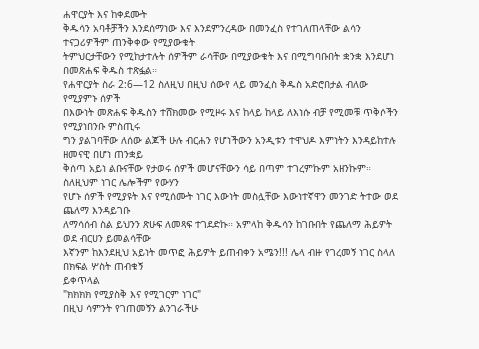ሐዋርያት እና ከቀደሙት
ቅዱሳን አባቶቻችን እንደሰማነው እና እንደምንረዳው በመንፈስ የተገለጠላቸው ልሳን ተናጋሪዎችም ጠንቅቀው የሚያውቁት
ትምህርታቸውን የሚከታተሉት ሰዎችም ራሳቸው በሚያውቁት እና በሚግባቡበት ቋንቋ እንደሆነ በመጽሐፍ ቅዱስ ተጽፏል።
የሐዋርያት ስራ 2:6—12 ስለዚህ በዚህ ሰውየ ላይ መንፈስ ቅዱስ አድሮበታል ብለው የሚያምኑ ሰዎች
በእውነት መጽሐፍ ቅዱስን ተሸክመው የሚዞሩ እና ከላይ ከላይ ለእነሱ ብቻ የሚመቹ ጥቅሶችን የሚያነበንቡ ምስጢሩ
ግን ያልገባቸው ለሰው ልጆች ሁሉ ብርሐን የሆነችውን አንዲቱን ተዋህዶ እምነትን እንዳይከተሉ ዘመናዊ በሆነ ጠንቋይ
ቅሰጣ አይነ ልቡናቸው የታወሩ ሰዎች መሆናቸውን ሳይ በጣም ተገረምኩም አዘንኩም። ስለዚህም ነገር ሌሎችም የውሃን
የሆኑ ሰዎች የሚያዩት እና የሚሰሙት ነገር እውነት መስሏቸው እውነተኛዋን መንገድ ትተው ወደ ጨለማ እንዳይገቡ
ለማሳሰብ ስል ይህንን ጽሁፍ ለመጻፍ ተገደድኩ። አምላከ ቅዱሳን ከገቡበት የጨለማ ሕይዎት ወደ ብርሀን ይመልሳቸው
እኛንም ከእንደዚህ አይነት መጥፎ ሕይዎት ይጠብቀን አሜን!!! ሌላ ብዙ የገረመኝ ነገር ስላለ በክፍል ሦስት ጠብቁኝ
ይቀጥላል
"ክክክክ የሚያስቅ እና የሚገርም ነገር"
በዚህ ሳምንት የገጠመኝን ልንገራችሁ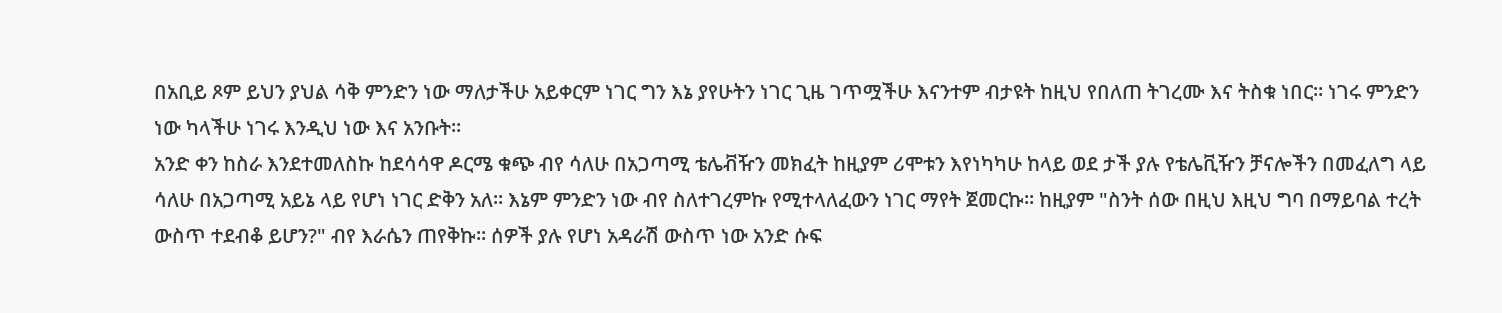በአቢይ ጾም ይህን ያህል ሳቅ ምንድን ነው ማለታችሁ አይቀርም ነገር ግን እኔ ያየሁትን ነገር ጊዜ ገጥሟችሁ እናንተም ብታዩት ከዚህ የበለጠ ትገረሙ እና ትስቁ ነበር። ነገሩ ምንድን ነው ካላችሁ ነገሩ እንዲህ ነው እና አንቡት።
አንድ ቀን ከስራ እንደተመለስኩ ከደሳሳዋ ዶርሜ ቁጭ ብየ ሳለሁ በአጋጣሚ ቴሌቭዥን መክፈት ከዚያም ሪሞቱን እየነካካሁ ከላይ ወደ ታች ያሉ የቴሌቪዥን ቻናሎችን በመፈለግ ላይ ሳለሁ በአጋጣሚ አይኔ ላይ የሆነ ነገር ድቅን አለ። እኔም ምንድን ነው ብየ ስለተገረምኩ የሚተላለፈውን ነገር ማየት ጀመርኩ። ከዚያም "ስንት ሰው በዚህ እዚህ ግባ በማይባል ተረት ውስጥ ተደብቆ ይሆን?" ብየ እራሴን ጠየቅኩ። ሰዎች ያሉ የሆነ አዳራሽ ውስጥ ነው አንድ ሱፍ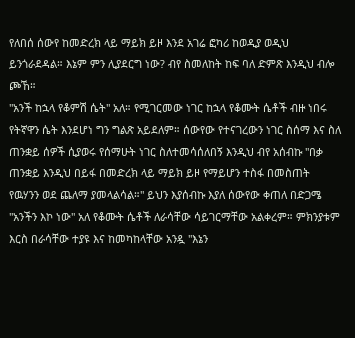የለበሰ ሰውየ ከመድረክ ላይ ማይክ ይዞ እንደ አገሬ ፎካሪ ከወዲያ ወዲህ ይንጎራደዳል። እኔም ምን ሊያደርግ ነው? ብየ ስመለከት ከፍ ባለ ድምጽ እንዲህ ብሎ ጮኸ።
"አንች ከኋላ የቆምሽ ሴት" አለ። የሚገርመው ነገር ከኋላ የቆሙት ሴቶች ብዙ ነበሩ የትኛዋን ሴት እንደሆነ ግን ግልጽ አይደለም። ሰውየው የተናገረውን ነገር ስሰማ እና ስለ ጠንቋይ ሰዎች ሲያወሩ የሰማሁት ነገር ስለተመሳሰለበኝ እንዲህ ብየ አሰብኩ "በቃ ጠንቋይ እንዲህ በይፋ በመድረክ ላይ ማይክ ይዞ የማይሆን ተስፋ በመስጠት የዉሃንን ወደ ጨለማ ያመላልሳል።" ይህን እያሰብኩ እያለ ሰውየው ቀጠለ በድጋሜ "አንችን እኮ ነው" አለ የቆሙት ሴቶች ለራሳቸው ሳይገርማቸው አልቀረም። ምክንያቱም እርስ በራሳቸው ተያዩ እና ከመካከላቸው አንዷ "እኔን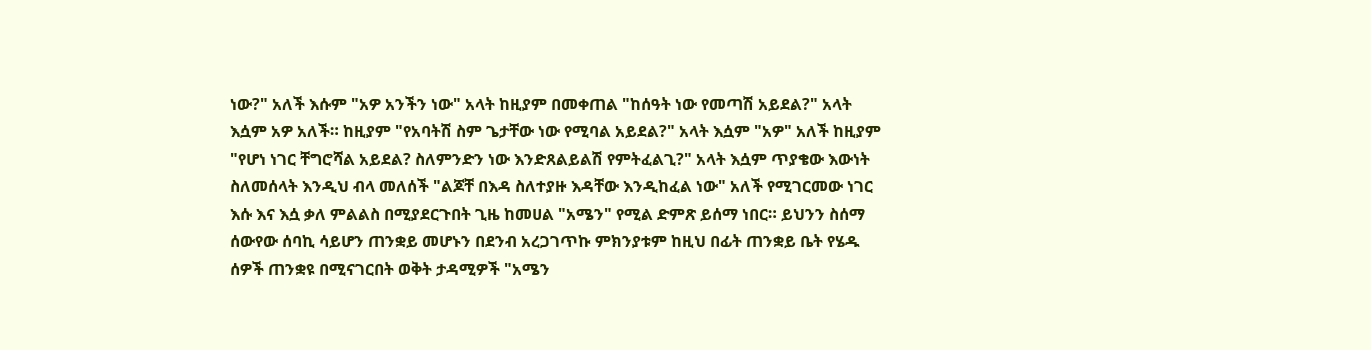ነው?" አለች እሱም "አዎ አንችን ነው" አላት ከዚያም በመቀጠል "ከሰዓት ነው የመጣሽ አይደል?" አላት እሷም አዎ አለች። ከዚያም "የአባትሽ ስም ጌታቸው ነው የሚባል አይደል?" አላት እሷም "አዎ" አለች ከዚያም "የሆነ ነገር ቸግሮሻል አይደል? ስለምንድን ነው እንድጸልይልሽ የምትፈልጊ?" አላት እሷም ጥያቄው እውነት ስለመሰላት እንዲህ ብላ መለሰች "ልጆቸ በእዳ ስለተያዙ እዳቸው እንዲከፈል ነው" አለች የሚገርመው ነገር እሱ እና እሷ ቃለ ምልልስ በሚያደርጉበት ጊዜ ከመሀል "አሜን" የሚል ድምጽ ይሰማ ነበር። ይህንን ስሰማ ሰውየው ሰባኪ ሳይሆን ጠንቋይ መሆኑን በደንብ አረጋገጥኩ ምክንያቱም ከዚህ በፊት ጠንቋይ ቤት የሄዱ ሰዎች ጠንቋዩ በሚናገርበት ወቅት ታዳሚዎች "አሜን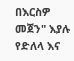በእርስዎ መጀን" እያሉ የድለላ እና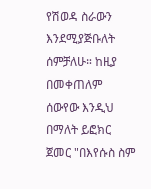የሽወዳ ስራውን እንደሚያጅቡለት ሰምቻለሁ። ከዚያ በመቀጠለም ሰውየው እንዲህ በማለት ይፎክር ጀመር "በእየሱስ ስም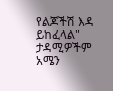የልጆችሽ እዳ ይከፈላል" ታዳሚዎችም አሜን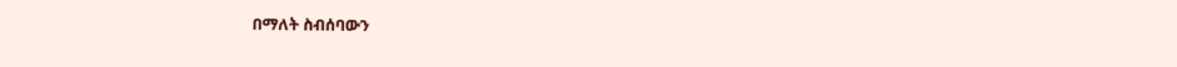በማለት ስብሰባውን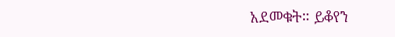አደመቁት። ይቆየን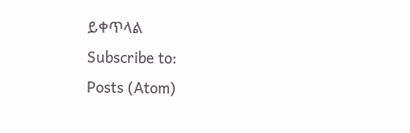ይቀጥላል
Subscribe to:
Posts (Atom)